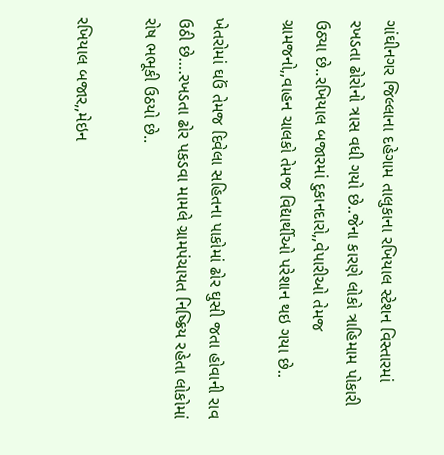ગાંઘીનગર જિલ્લાના દહેગામ તાલુકાના રખિયાલ સ્ટેશન વિસ્તારમાં રખડતા ઢોરોનો ત્રાસ વધી ગયો છે..જેના કારણે લોકો ત્રાહિમામ પોકારી ઉઠ્યા છે..રખિયાલ બજારમાં દુકાનદારો,,વેપારીઓ તેમજ ગ્રામજનો,,વાહન ચાલકો તેમજ વિદ્યાર્થીઓ પરેશાન થઇ ગયા છે..

ખેતરોમાં ઘઉં તેમજ દિવેલા સહિતના પાકોમાં ઢોર ઘુસી જતા હોવાની રાવ ઉઠી છે….રખડતા ઢોર પકડવા મામલે ગ્રામપંચાયત નિષ્ક્રિય રહેતા લોકોમાં રોષ ભભૂકી ઉઠયો છે..

રખિયાલ બજાર,,મેઇન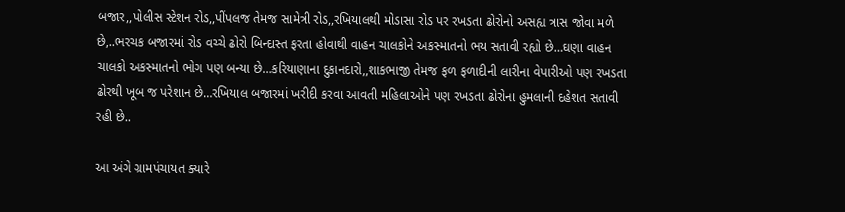બજાર,,પોલીસ સ્ટેશન રોડ,,પીંપલજ તેમજ સામેત્રી રોડ,,રખિયાલથી મોડાસા રોડ પર રખડતા ઢોરોનો અસહ્ય ત્રાસ જોવા મળે છે,..ભરચક બજારમાં રોડ વચ્ચે ઢોરો બિન્દાસ્ત ફરતા હોવાથી વાહન ચાલકોને અકસ્માતનો ભય સતાવી રહ્યો છે…ઘણા વાહન ચાલકો અકસ્માતનો ભોગ પણ બન્યા છે…કરિયાણાના દુકાનદારો,,શાકભાજી તેમજ ફળ ફળાદીની લારીના વેપારીઓ પણ રખડતા ઢોરથી ખૂબ જ પરેશાન છે…રખિયાલ બજારમાં ખરીદી કરવા આવતી મહિલાઓને પણ રખડતા ઢોરોના હુમલાની દહેશત સતાવી રહી છે..

આ અંગે ગ્રામપંચાયત ક્યારે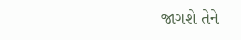જાગશે તેને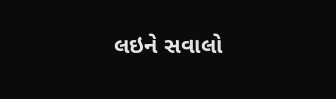લઇને સવાલો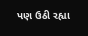પણ ઉઠી રહ્યા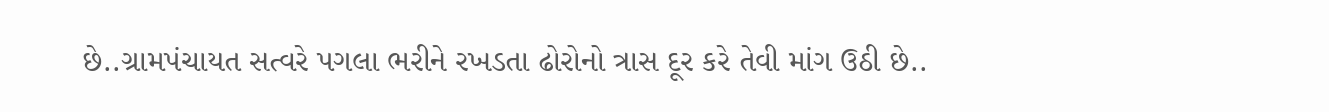છે..ગ્રામપંચાયત સત્વરે પગલા ભરીને રખડતા ઢોરોનો ત્રાસ દૂર કરે તેવી માંગ ઉઠી છે..